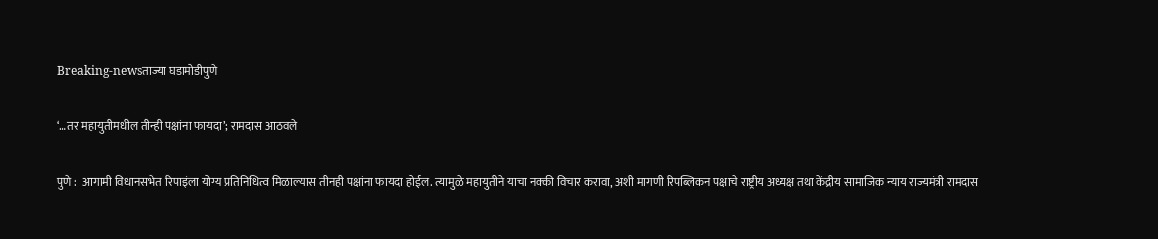Breaking-newsताज्या घडामोडीपुणे

‘…तर महायुतीमधील तीन्ही पक्षांना फायदा’; रामदास आठवले

पुणे :  आगामी विधानसभेत रिपाइंला योग्य प्रतिनिधित्व मिळाल्यास तीनही पक्षांना फायदा होईल. त्यामुळे महायुतीने याचा नक्की विचार करावा, अशी मागणी रिपब्लिकन पक्षाचे राष्ट्रीय अध्यक्ष तथा केंद्रीय सामाजिक न्याय राज्यमंत्री रामदास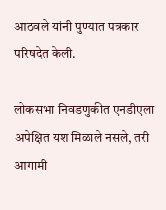आठवले यांनी पुण्यात पत्रकार परिषदेत केली.

लोकसभा निवडणुकीत एनडीएला अपेक्षित यश मिळाले नसले, तरी आगामी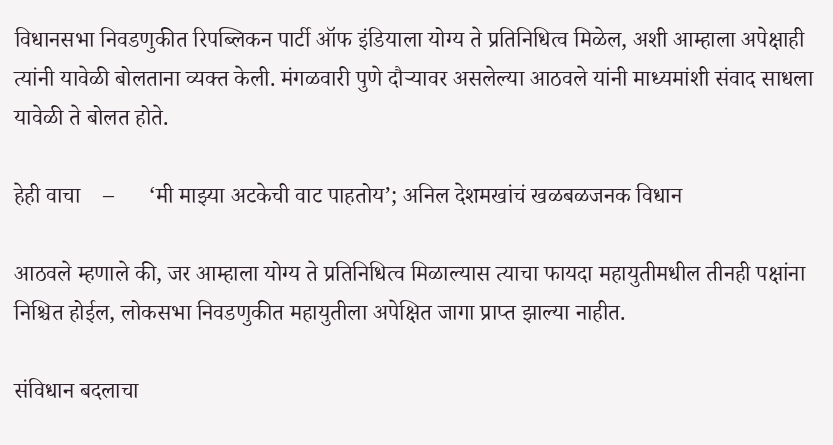विधानसभा निवडणुकीत रिपब्लिकन पार्टी ऑफ इंडियाला योग्य ते प्रतिनिधित्व मिळेल, अशी आम्हाला अपेक्षाही त्यांनी यावेळी बोलताना व्यक्त केली. मंगळवारी पुणे दौऱ्यावर असलेल्या आठवले यांनी माध्यमांशी संवाद साधला यावेळी ते बोलत होते.

हेही वाचा    –      ‘मी माझ्या अटकेची वाट पाहतोय’; अनिल देशमखांचं खळबळजनक विधान

आठवले म्हणाले की, जर आम्हाला योग्य ते प्रतिनिधित्व मिळाल्यास त्याचा फायदा महायुतीमधील तीनही पक्षांना निश्चित होईल, लोकसभा निवडणुकीत महायुतीला अपेक्षित जागा प्राप्त झाल्या नाहीत.

संविधान बदलाचा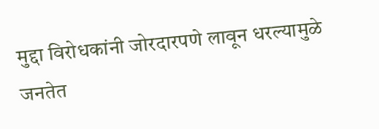मुद्दा विरोधकांनी जोरदारपणे लावून धरल्यामुळे जनतेत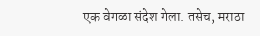एक वेगळा संदेश गेला. तसेच, मराठा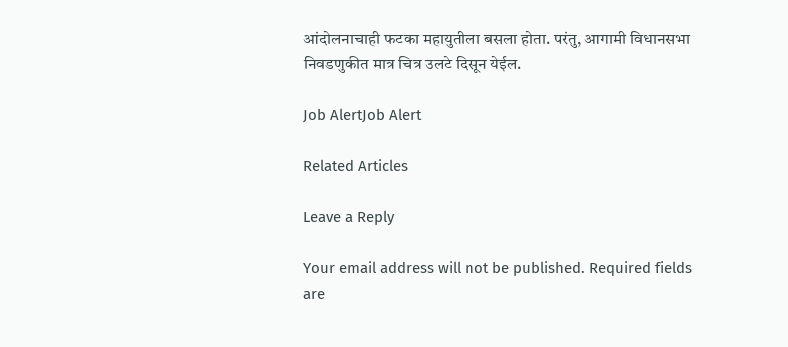आंदोलनाचाही फटका महायुतीला बसला होता. परंतु, आगामी विधानसभा निवडणुकीत मात्र चित्र उलटे दिसून येईल.

Job AlertJob Alert

Related Articles

Leave a Reply

Your email address will not be published. Required fields are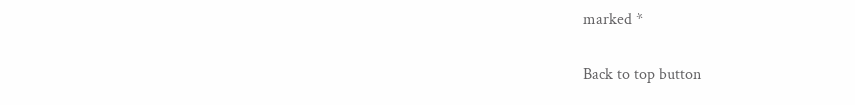marked *

Back to top button